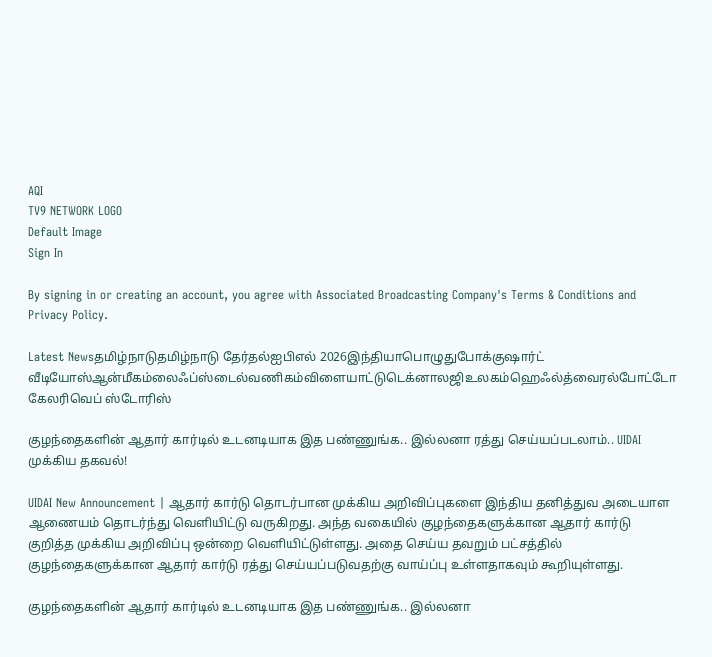AQI
TV9 NETWORK LOGO
Default Image
Sign In

By signing in or creating an account, you agree with Associated Broadcasting Company's Terms & Conditions and Privacy Policy.

Latest Newsதமிழ்நாடுதமிழ்நாடு தேர்தல்ஐபிஎல் 2026இந்தியாபொழுதுபோக்குஷார்ட் வீடியோஸ்ஆன்மீகம்லைஃப்ஸ்டைல்வணிகம்விளையாட்டுடெக்னாலஜிஉலகம்ஹெஃல்த்வைரல்போட்டோ கேலரிவெப் ஸ்டோரிஸ்

குழந்தைகளின் ஆதார் கார்டில் உடனடியாக இத பண்ணுங்க.. இல்லனா ரத்து செய்யப்படலாம்.. UIDAI முக்கிய தகவல்!

UIDAI New Announcement | ஆதார் கார்டு தொடர்பான முக்கிய அறிவிப்புகளை இந்திய தனித்துவ அடையாள ஆணையம் தொடர்ந்து வெளியிட்டு வருகிறது. அந்த வகையில் குழந்தைகளுக்கான ஆதார் கார்டு குறித்த முக்கிய அறிவிப்பு ஒன்றை வெளியிட்டுள்ளது. அதை செய்ய தவறும் பட்சத்தில் குழந்தைகளுக்கான ஆதார் கார்டு ரத்து செய்யப்படுவதற்கு வாய்ப்பு உள்ளதாகவும் கூறியுள்ளது.

குழந்தைகளின் ஆதார் கார்டில் உடனடியாக இத பண்ணுங்க.. இல்லனா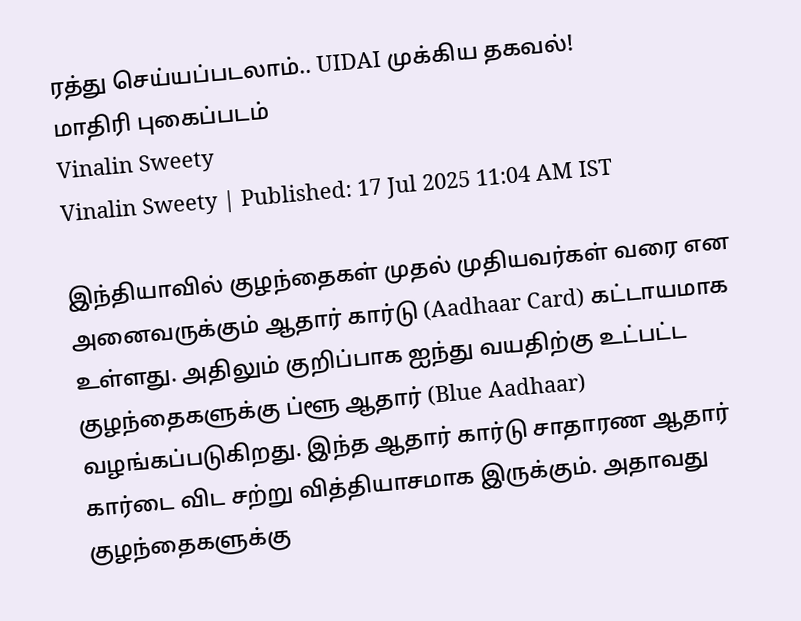ரத்து செய்யப்படலாம்.. UIDAI முக்கிய தகவல்!
மாதிரி புகைப்படம்
Vinalin Sweety
Vinalin Sweety | Published: 17 Jul 2025 11:04 AM IST

இந்தியாவில் குழந்தைகள் முதல் முதியவர்கள் வரை என அனைவருக்கும் ஆதார் கார்டு (Aadhaar Card) கட்டாயமாக உள்ளது. அதிலும் குறிப்பாக ஐந்து வயதிற்கு உட்பட்ட குழந்தைகளுக்கு ப்ளூ ஆதார் (Blue Aadhaar) வழங்கப்படுகிறது. இந்த ஆதார் கார்டு சாதாரண ஆதார் கார்டை விட சற்று வித்தியாசமாக இருக்கும். அதாவது குழந்தைகளுக்கு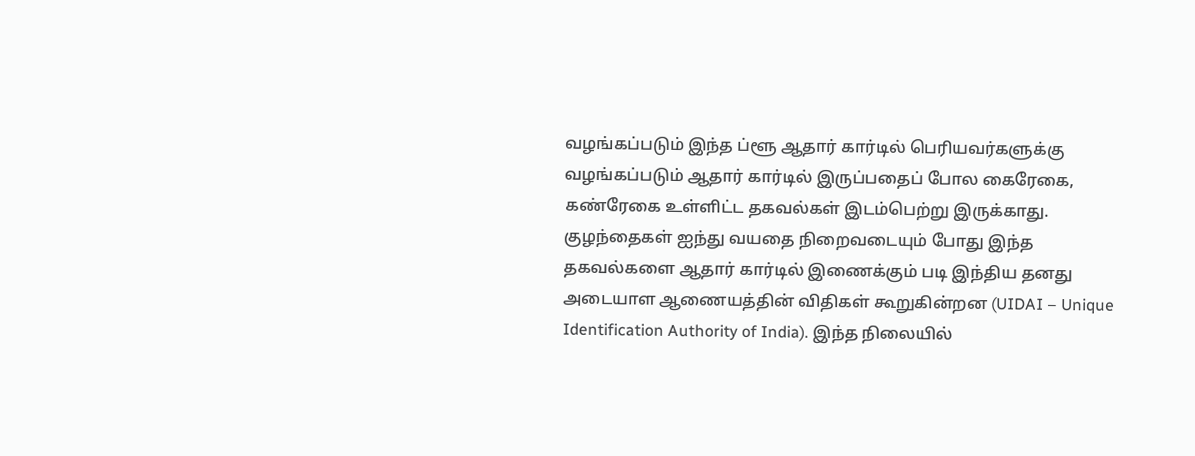வழங்கப்படும் இந்த ப்ளூ ஆதார் கார்டில் பெரியவர்களுக்கு வழங்கப்படும் ஆதார் கார்டில் இருப்பதைப் போல கைரேகை, கண்ரேகை உள்ளிட்ட தகவல்கள் இடம்பெற்று இருக்காது. குழந்தைகள் ஐந்து வயதை நிறைவடையும் போது இந்த தகவல்களை ஆதார் கார்டில் இணைக்கும் படி இந்திய தனது அடையாள ஆணையத்தின் விதிகள் கூறுகின்றன (UIDAI – Unique Identification Authority of India). இந்த நிலையில்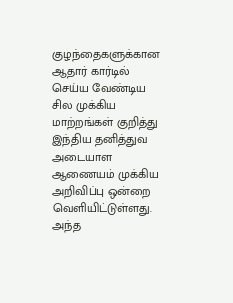குழந்தைகளுக்கான ஆதார் கார்டில் செய்ய வேண்டிய சில முக்கிய மாற்றங்கள் குறித்து இந்திய தனித்துவ அடையாள ஆணையம் முக்கிய அறிவிப்பு ஒன்றை வெளியிட்டுள்ளது. அந்த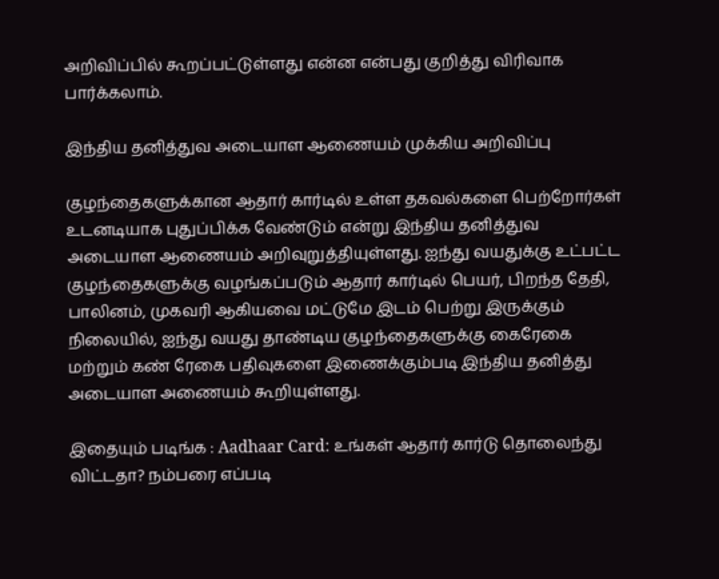அறிவிப்பில் கூறப்பட்டுள்ளது என்ன என்பது குறித்து விரிவாக பார்க்கலாம்.

இந்திய தனித்துவ அடையாள ஆணையம் முக்கிய அறிவிப்பு

குழந்தைகளுக்கான ஆதார் கார்டில் உள்ள தகவல்களை பெற்றோர்கள் உடனடியாக புதுப்பிக்க வேண்டும் என்று இந்திய தனித்துவ அடையாள ஆணையம் அறிவுறுத்தியுள்ளது. ஐந்து வயதுக்கு உட்பட்ட குழந்தைகளுக்கு வழங்கப்படும் ஆதார் கார்டில் பெயர், பிறந்த தேதி, பாலினம், முகவரி ஆகியவை மட்டுமே இடம் பெற்று இருக்கும் நிலையில், ஐந்து வயது தாண்டிய குழந்தைகளுக்கு கைரேகை மற்றும் கண் ரேகை பதிவுகளை இணைக்கும்படி இந்திய தனித்து அடையாள அணையம் கூறியுள்ளது.

இதையும் படிங்க : Aadhaar Card: உங்கள் ஆதார் கார்டு தொலைந்து விட்டதா? நம்பரை எப்படி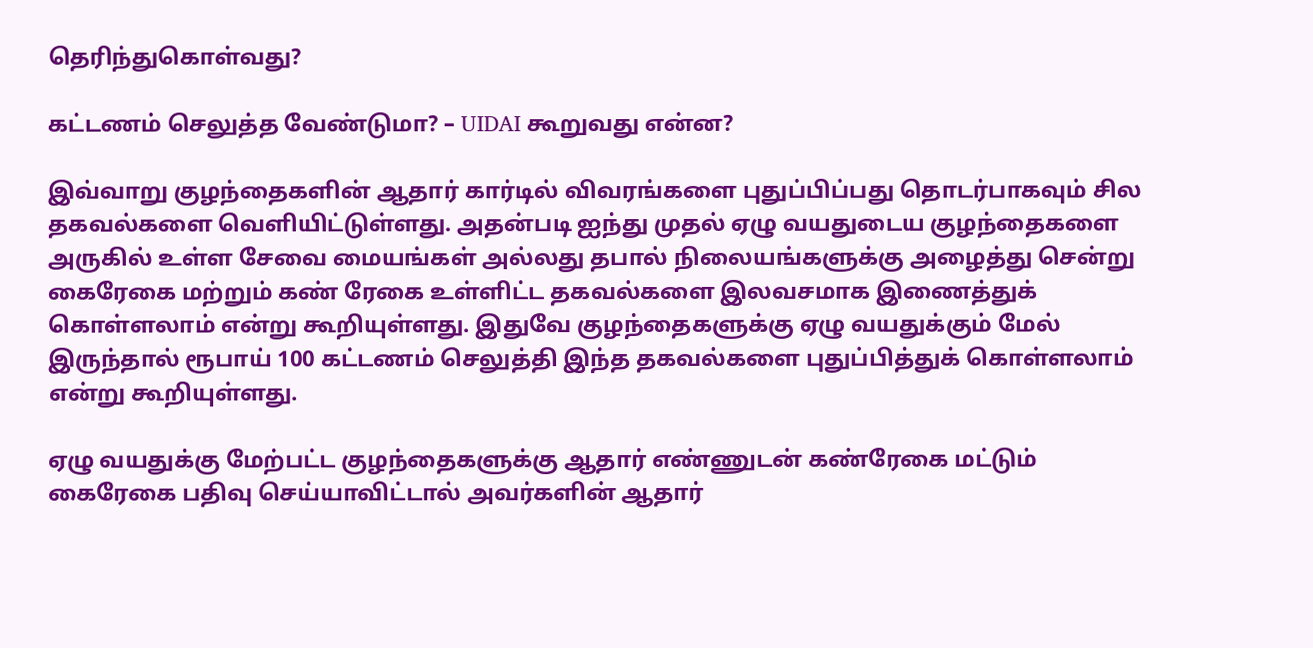தெரிந்துகொள்வது?

கட்டணம் செலுத்த வேண்டுமா? – UIDAI கூறுவது என்ன?

இவ்வாறு குழந்தைகளின் ஆதார் கார்டில் விவரங்களை புதுப்பிப்பது தொடர்பாகவும் சில தகவல்களை வெளியிட்டுள்ளது. அதன்படி ஐந்து முதல் ஏழு வயதுடைய குழந்தைகளை அருகில் உள்ள சேவை மையங்கள் அல்லது தபால் நிலையங்களுக்கு அழைத்து சென்று கைரேகை மற்றும் கண் ரேகை உள்ளிட்ட தகவல்களை இலவசமாக இணைத்துக் கொள்ளலாம் என்று கூறியுள்ளது. இதுவே குழந்தைகளுக்கு ஏழு வயதுக்கும் மேல் இருந்தால் ரூபாய் 100 கட்டணம் செலுத்தி இந்த தகவல்களை புதுப்பித்துக் கொள்ளலாம் என்று கூறியுள்ளது.

ஏழு வயதுக்கு மேற்பட்ட குழந்தைகளுக்கு ஆதார் எண்ணுடன் கண்ரேகை மட்டும் கைரேகை பதிவு செய்யாவிட்டால் அவர்களின் ஆதார்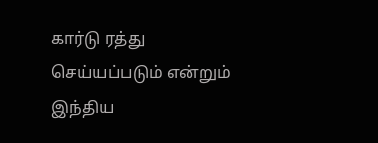கார்டு ரத்து செய்யப்படும் என்றும் இந்திய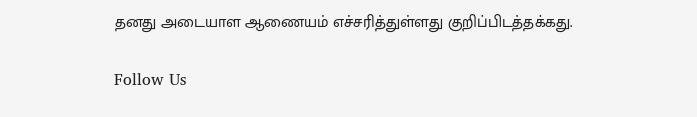தனது அடையாள ஆணையம் எச்சரித்துள்ளது குறிப்பிடத்தக்கது.

Follow Us